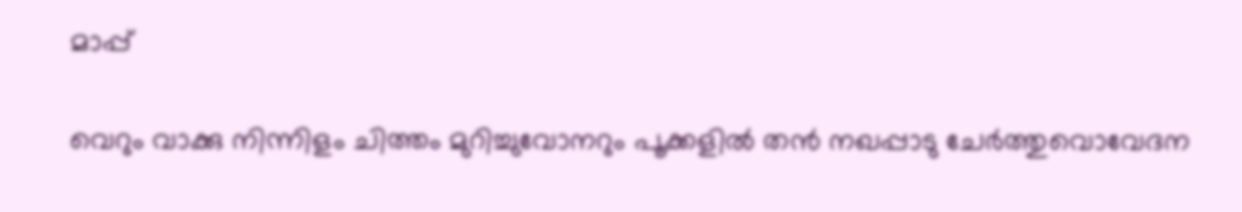മാപ്പ്

വെറും വാക്കു നിന്നിളം ചിത്തം മുറിച്ചുവോനറും പൂക്കളില്‍ തന്‍ നഖപ്പാടു ചേര്‍ത്തുവൊവേദന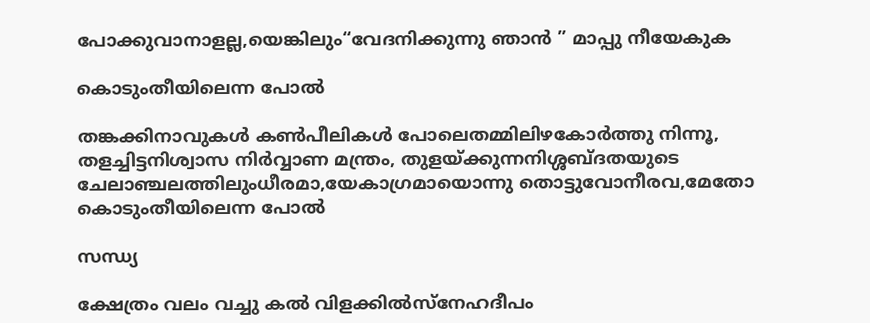പോക്കുവാനാളല്ല,യെങ്കിലും“വേദനിക്കുന്നു ഞാന്‍ ” മാപ്പു നീയേകുക

കൊടുംതീയിലെന്ന പോല്‍

തങ്കക്കിനാവുകള്‍ കണ്‍പീലികള്‍ പോലെതമ്മിലിഴകോര്‍ത്തു നിന്നൂ, തളച്ചിട്ടനിശ്വാസ നിര്‍വ്വാണ മന്ത്രം, തുളയ്ക്കുന്നനിശ്ശബ്ദതയുടെ ചേലാഞ്ചലത്തിലുംധീരമാ,യേകാഗ്രമായൊന്നു തൊട്ടുവോനീരവ,മേതോ കൊടുംതീയിലെന്ന പോല്‍

സന്ധ്യ

ക്ഷേത്രം വലം വച്ചു കല്‍ വിളക്കില്‍സ്നേഹദീപം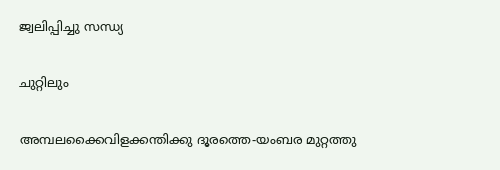ജ്വലിപ്പിച്ചു സന്ധ്യ

ചുറ്റിലും

അമ്പലക്കൈവിളക്കന്തിക്കു ദൂരത്തെ-യംബര മുറ്റത്തു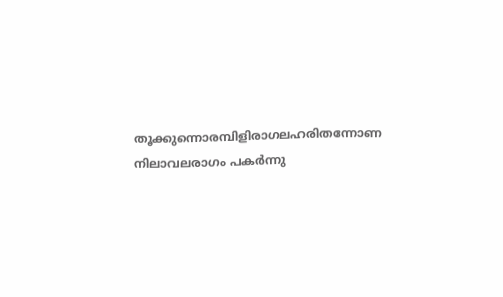തൂക്കുന്നൊരമ്പിളിരാഗലഹരിതന്നോണ നിലാവലരാഗം പകര്‍ന്നു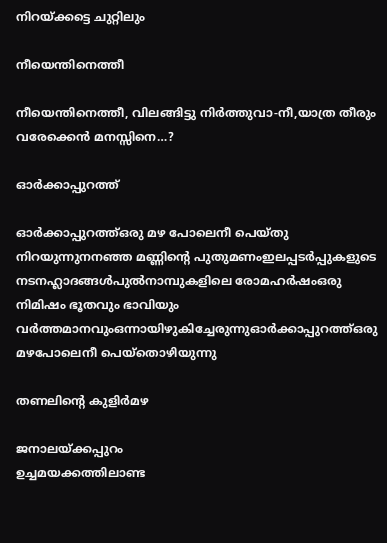നിറയ്ക്കട്ടെ ചുറ്റിലും

നീയെന്തിനെത്തീ

നീയെന്തിനെത്തീ, വിലങ്ങിട്ടു നിര്‍ത്തുവാ-നീ,യാത്ര തീരും വരേക്കെന്‍ മനസ്സിനെ…?

ഓര്‍ക്കാപ്പുറത്ത്

ഓര്‍ക്കാപ്പുറത്ത്ഒരു മഴ പോലെനീ പെയ്തു നിറയുന്നുനനഞ്ഞ മണ്ണിന്റെ പുതുമണംഇലപ്പടര്‍പ്പുകളുടെ നടനഹ്ലാദങ്ങള്‍പുല്‍നാമ്പുകളിലെ രോമഹര്‍ഷംഒരു നിമിഷം ഭൂതവും ഭാവിയും വര്‍ത്തമാനവുംഒന്നായിഴുകിച്ചേരുന്നുഓര്‍ക്കാപ്പുറത്ത്ഒരു മഴപോലെനീ പെയ്തൊഴിയുന്നു

തണലിന്റെ കുളിര്‍മഴ

ജനാലയ്ക്കപ്പുറം
ഉച്ചമയക്കത്തിലാണ്ട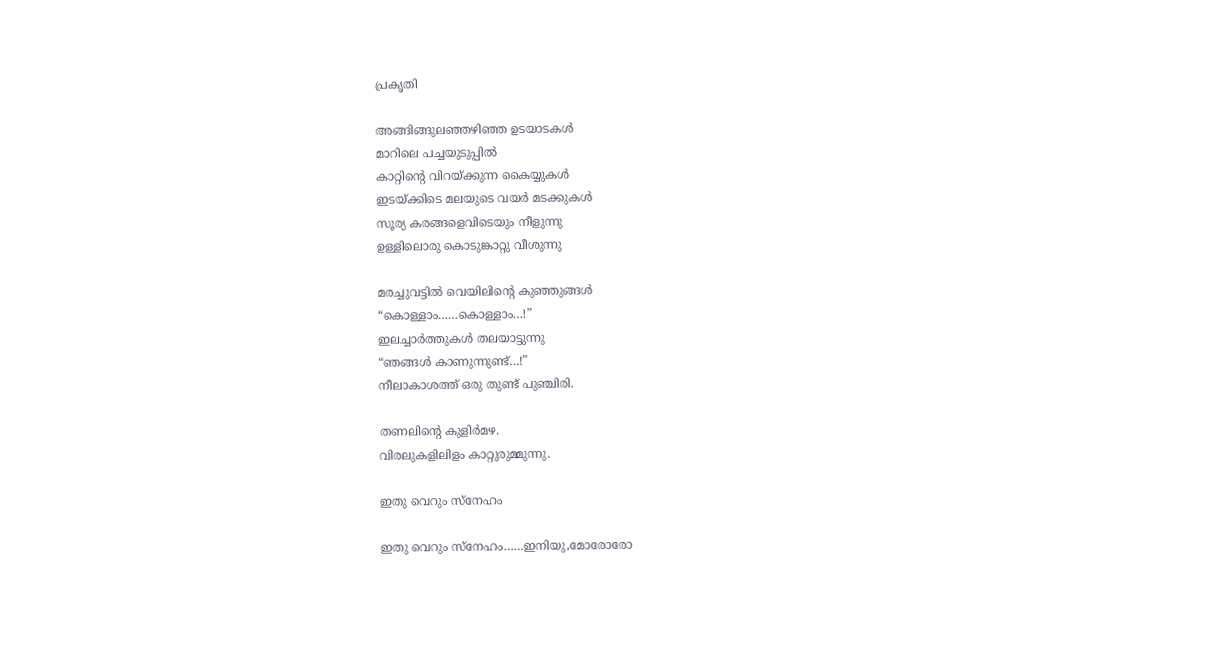പ്രകൃതി

അങ്ങിങ്ങുലഞ്ഞഴിഞ്ഞ ഉടയാടകള്‍
മാറിലെ പച്ചയുടുപ്പില്‍
കാറ്റിന്റെ വിറയ്ക്കുന്ന കൈയ്യുകള്‍
ഇടയ്ക്കിടെ മലയുടെ വയര്‍ മടക്കുകള്‍
സൂര്യ കരങ്ങളെവിടെയും നീളുന്നു
ഉള്ളിലൊരു കൊടുങ്കാറ്റു വീശുന്നു

മരച്ചുവട്ടില്‍ വെയിലിന്റെ കുഞ്ഞുങ്ങള്‍
“കൊള്ളാം……കൊള്ളാം…!”
ഇലച്ചാര്‍ത്തുകള്‍ തലയാട്ടുന്നു
“ഞങ്ങള്‍ കാണുന്നുണ്ട്…!”
നീലാകാശത്ത് ഒരു തുണ്ട് പുഞ്ചിരി.

തണലിന്റെ കുളിര്‍മഴ.
വിരലുകളിലിളം കാറ്റുരുമ്മുന്നു.

ഇതു വെറും സ്നേഹം

ഇതു വെറും സ്നേഹം……ഇനിയു,മോരോരോ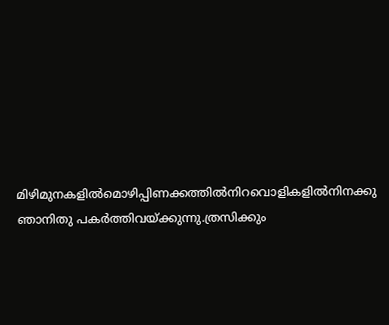മിഴിമുനകളില്‍മൊഴിപ്പിണക്കത്തില്‍നിറവൊളികളില്‍നിനക്കു ഞാനിതു പകര്‍ത്തിവയ്ക്കുന്നു.ത്രസിക്കും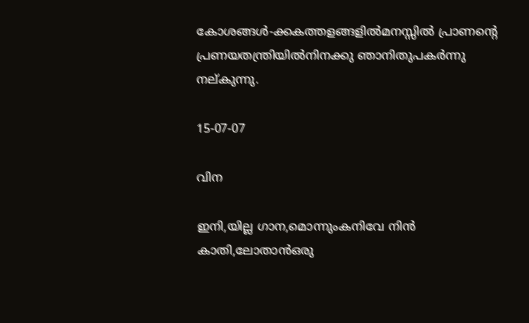കോശങ്ങള്‍-ക്കകത്തളങ്ങളില്‍മനസ്സില്‍ പ്രാണന്റെ പ്രണയതന്ത്രിയില്‍നിനക്കു ഞാനിതുപകര്‍ന്നു നല്കുന്നു.

15-07-07

വിന

ഇനി,യില്ല ഗാന,മൊന്നുംകനിവേ നിന്‍ കാതി,ലോതാന്‍ഒരു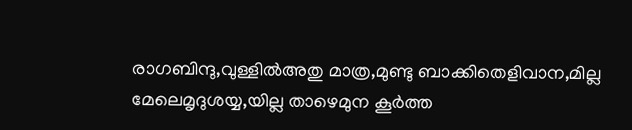രാഗബിന്ദു,വുള്ളില്‍അതു മാത്ര,മുണ്ടു ബാക്കിതെളിവാന,മില്ല മേലെമൃദുശയ്യ,യില്ല താഴെമുന കൂര്‍ത്ത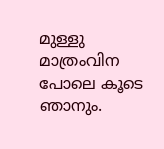മുള്ളു മാത്രംവിന പോലെ കൂടെ ഞാനും.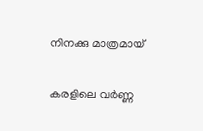നിനക്കു മാത്രമായ്

കരളിലെ വര്‍ണ്ണ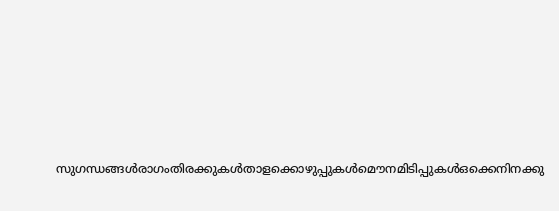സുഗന്ധങ്ങള്‍‍രാഗംതിരക്കുകള്‍താളക്കൊഴുപ്പുകള്‍മൌനമിടിപ്പുകള്‍ഒക്കെനിനക്കു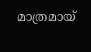മാത്രമായ്